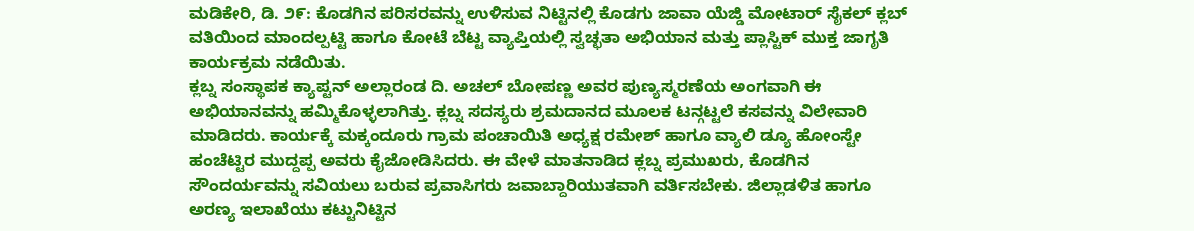ಮಡಿಕೇರಿ, ಡಿ. ೨೯: ಕೊಡಗಿನ ಪರಿಸರವನ್ನು ಉಳಿಸುವ ನಿಟ್ಟಿನಲ್ಲಿ ಕೊಡಗು ಜಾವಾ ಯೆಜ್ಡಿ ಮೋಟಾರ್ ಸೈಕಲ್ ಕ್ಲಬ್ ವತಿಯಿಂದ ಮಾಂದಲ್ಪಟ್ಟಿ ಹಾಗೂ ಕೋಟೆ ಬೆಟ್ಟ ವ್ಯಾಪ್ತಿಯಲ್ಲಿ ಸ್ವಚ್ಛತಾ ಅಭಿಯಾನ ಮತ್ತು ಪ್ಲಾಸ್ಟಿಕ್ ಮುಕ್ತ ಜಾಗೃತಿ ಕಾರ್ಯಕ್ರಮ ನಡೆಯಿತು.
ಕ್ಲಬ್ನ ಸಂಸ್ಥಾಪಕ ಕ್ಯಾಪ್ಟನ್ ಅಲ್ಲಾರಂಡ ದಿ. ಅಚಲ್ ಬೋಪಣ್ಣ ಅವರ ಪುಣ್ಯಸ್ಮರಣೆಯ ಅಂಗವಾಗಿ ಈ ಅಭಿಯಾನವನ್ನು ಹಮ್ಮಿಕೊಳ್ಳಲಾಗಿತ್ತು. ಕ್ಲಬ್ನ ಸದಸ್ಯರು ಶ್ರಮದಾನದ ಮೂಲಕ ಟನ್ಗಟ್ಟಲೆ ಕಸವನ್ನು ವಿಲೇವಾರಿ ಮಾಡಿದರು. ಕಾರ್ಯಕ್ಕೆ ಮಕ್ಕಂದೂರು ಗ್ರಾಮ ಪಂಚಾಯಿತಿ ಅಧ್ಯಕ್ಷ ರಮೇಶ್ ಹಾಗೂ ವ್ಯಾಲಿ ಡ್ಯೂ ಹೋಂಸ್ಟೇ ಹಂಚೆಟ್ಟಿರ ಮುದ್ದಪ್ಪ ಅವರು ಕೈಜೋಡಿಸಿದರು. ಈ ವೇಳೆ ಮಾತನಾಡಿದ ಕ್ಲಬ್ನ ಪ್ರಮುಖರು, ಕೊಡಗಿನ ಸೌಂದರ್ಯವನ್ನು ಸವಿಯಲು ಬರುವ ಪ್ರವಾಸಿಗರು ಜವಾಬ್ದಾರಿಯುತವಾಗಿ ವರ್ತಿಸಬೇಕು. ಜಿಲ್ಲಾಡಳಿತ ಹಾಗೂ ಅರಣ್ಯ ಇಲಾಖೆಯು ಕಟ್ಟುನಿಟ್ಟಿನ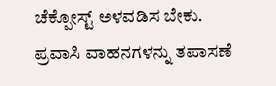ಚೆಕ್ಪೋಸ್ಟ್ ಅಳವಡಿಸ ಬೇಕು. ಪ್ರವಾಸಿ ವಾಹನಗಳನ್ನು ತಪಾಸಣೆ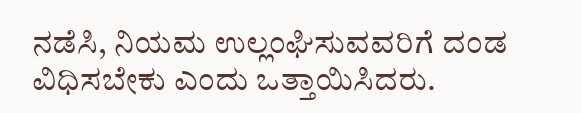ನಡೆಸಿ, ನಿಯಮ ಉಲ್ಲಂಘಿಸುವವರಿಗೆ ದಂಡ ವಿಧಿಸಬೇಕು ಎಂದು ಒತ್ತಾಯಿಸಿದರು.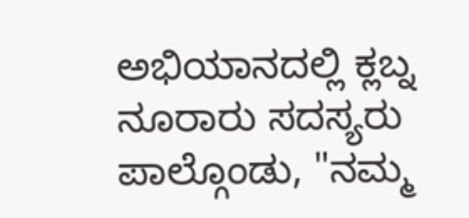ಅಭಿಯಾನದಲ್ಲಿ ಕ್ಲಬ್ನ ನೂರಾರು ಸದಸ್ಯರು ಪಾಲ್ಗೊಂಡು, "ನಮ್ಮ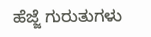ಹೆಜ್ಜೆ ಗುರುತುಗಳು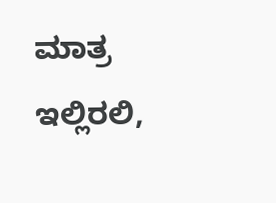ಮಾತ್ರ ಇಲ್ಲಿರಲಿ,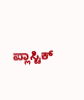ಪ್ಲಾಸ್ಟಿಕ್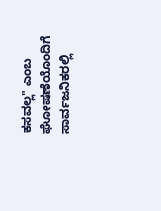ಕಸವಲ್ಲ" ಎಂಬ ಘೋಷಣೆಯೊಂದಿಗೆ ಸಾರ್ವಜನಿಕರಲ್ಲಿ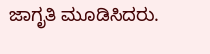ಜಾಗೃತಿ ಮೂಡಿಸಿದರು.